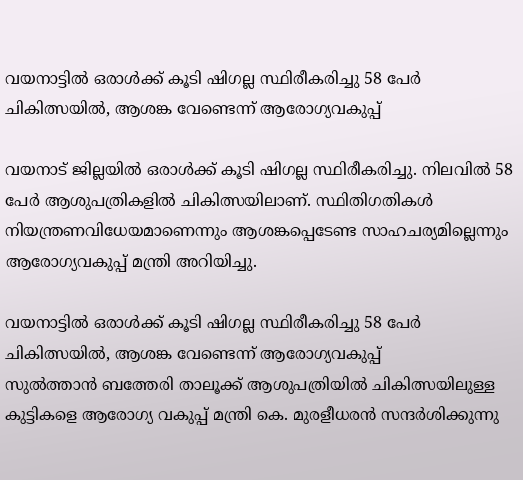വയനാട്ടിൽ ഒരാൾക്ക് കൂടി ഷിഗല്ല സ്ഥിരീകരിച്ചു 58 പേർ ചികിത്സയിൽ, ആശങ്ക വേണ്ടെന്ന് ആരോഗ്യവകുപ്പ്

വയനാട് ജില്ലയിൽ ഒരാൾക്ക് കൂടി ഷിഗല്ല സ്ഥിരീകരിച്ചു. നിലവിൽ 58 പേർ ആശുപത്രികളിൽ ചികിത്സയിലാണ്. സ്ഥിതിഗതികൾ നിയന്ത്രണവിധേയമാണെന്നും ആശങ്കപ്പെടേണ്ട സാഹചര്യമില്ലെന്നും ആരോഗ്യവകുപ്പ് മന്ത്രി അറിയിച്ചു.

വയനാട്ടിൽ ഒരാൾക്ക് കൂടി ഷിഗല്ല സ്ഥിരീകരിച്ചു 58 പേർ ചികിത്സയിൽ, ആശങ്ക വേണ്ടെന്ന് ആരോഗ്യവകുപ്പ്
സുൽത്താൻ ബത്തേരി താലൂക്ക് ആശുപത്രിയിൽ ചികിത്സയിലുള്ള കുട്ടികളെ ആരോഗ്യ വകുപ്പ് മന്ത്രി കെ. മുരളീധരൻ സന്ദർശിക്കുന്നു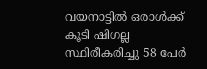വയനാട്ടിൽ ഒരാൾക്ക് കൂടി ഷിഗല്ല സ്ഥിരീകരിച്ചു 58 പേർ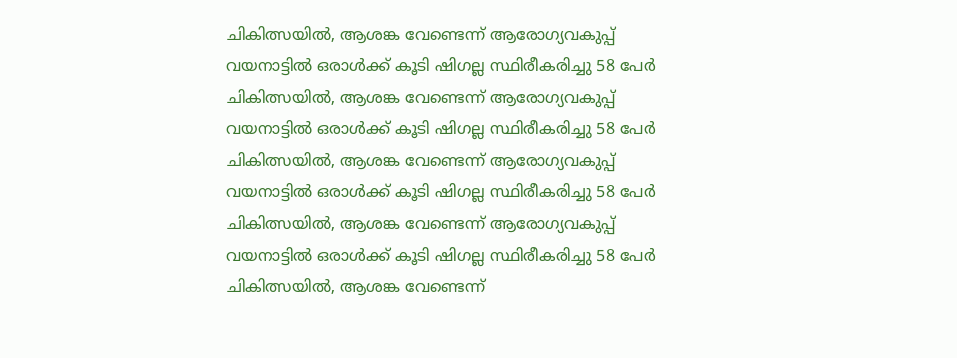ചികിത്സയിൽ, ആശങ്ക വേണ്ടെന്ന് ആരോഗ്യവകുപ്പ്
വയനാട്ടിൽ ഒരാൾക്ക് കൂടി ഷിഗല്ല സ്ഥിരീകരിച്ചു 58 പേർ ചികിത്സയിൽ, ആശങ്ക വേണ്ടെന്ന് ആരോഗ്യവകുപ്പ്
വയനാട്ടിൽ ഒരാൾക്ക് കൂടി ഷിഗല്ല സ്ഥിരീകരിച്ചു 58 പേർ ചികിത്സയിൽ, ആശങ്ക വേണ്ടെന്ന് ആരോഗ്യവകുപ്പ്
വയനാട്ടിൽ ഒരാൾക്ക് കൂടി ഷിഗല്ല സ്ഥിരീകരിച്ചു 58 പേർ ചികിത്സയിൽ, ആശങ്ക വേണ്ടെന്ന് ആരോഗ്യവകുപ്പ്
വയനാട്ടിൽ ഒരാൾക്ക് കൂടി ഷിഗല്ല സ്ഥിരീകരിച്ചു 58 പേർ ചികിത്സയിൽ, ആശങ്ക വേണ്ടെന്ന്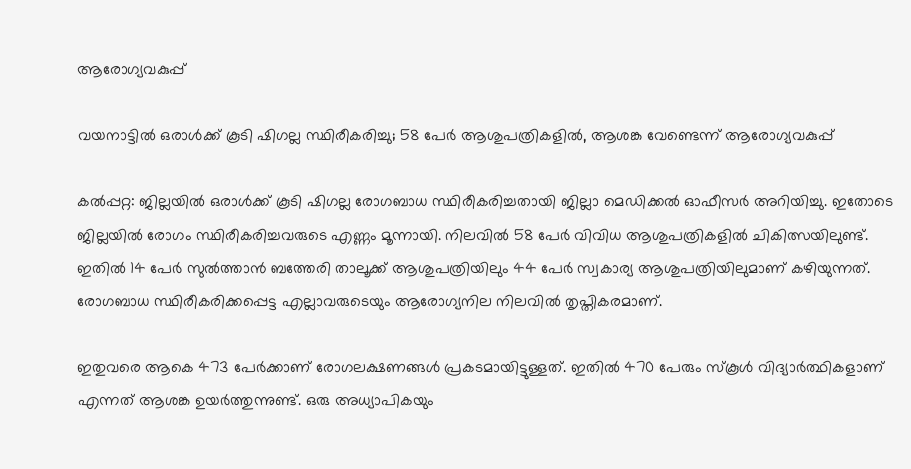ആരോഗ്യവകുപ്പ്

വയനാട്ടിൽ ഒരാൾക്ക് കൂടി ഷിഗല്ല സ്ഥിരീകരിച്ചു; 58 പേർ ആശുപത്രികളിൽ, ആശങ്ക വേണ്ടെന്ന് ആരോഗ്യവകുപ്പ്

കൽപ്പറ്റ: ജില്ലയിൽ ഒരാൾക്ക് കൂടി ഷിഗല്ല രോഗബാധ സ്ഥിരീകരിച്ചതായി ജില്ലാ മെഡിക്കൽ ഓഫീസർ അറിയിച്ചു. ഇതോടെ ജില്ലയിൽ രോഗം സ്ഥിരീകരിച്ചവരുടെ എണ്ണം മൂന്നായി. നിലവിൽ 58 പേർ വിവിധ ആശുപത്രികളിൽ ചികിത്സയിലുണ്ട്. ഇതിൽ 14 പേർ സുൽത്താൻ ബത്തേരി താലൂക്ക് ആശുപത്രിയിലും 44 പേർ സ്വകാര്യ ആശുപത്രിയിലുമാണ് കഴിയുന്നത്. രോഗബാധ സ്ഥിരീകരിക്കപ്പെട്ട എല്ലാവരുടെയും ആരോഗ്യനില നിലവിൽ തൃപ്തികരമാണ്.

ഇതുവരെ ആകെ 473 പേർക്കാണ് രോഗലക്ഷണങ്ങൾ പ്രകടമായിട്ടുള്ളത്. ഇതിൽ 470 പേരും സ്കൂൾ വിദ്യാർത്ഥികളാണ് എന്നത് ആശങ്ക ഉയർത്തുന്നുണ്ട്. ഒരു അധ്യാപികയും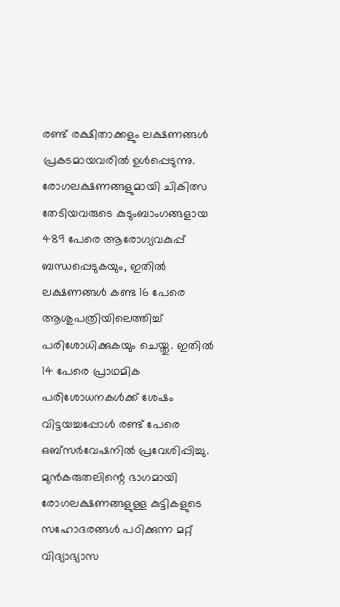രണ്ട് രക്ഷിതാക്കളും ലക്ഷണങ്ങൾ പ്രകടമായവരിൽ ഉൾപ്പെടുന്നു. രോഗലക്ഷണങ്ങളുമായി ചികിത്സ തേടിയവരുടെ കുടുംബാംഗങ്ങളായ 489 പേരെ ആരോഗ്യവകുപ്പ് ബന്ധപ്പെടുകയും, ഇതിൽ ലക്ഷണങ്ങൾ കണ്ട 16 പേരെ ആശുപത്രിയിലെത്തിച്ച് പരിശോധിക്കുകയും ചെയ്തു. ഇതിൽ 14 പേരെ പ്രാഥമിക പരിശോധനകൾക്ക് ശേഷം വിട്ടയച്ചപ്പോൾ രണ്ട് പേരെ ഒബ്‌സർവേഷനിൽ പ്രവേശിപ്പിച്ചു. മുൻകരുതലിന്റെ ഭാഗമായി രോഗലക്ഷണങ്ങളുള്ള കുട്ടികളുടെ സഹോദരങ്ങൾ പഠിക്കുന്ന മറ്റ് വിദ്യാഭ്യാസ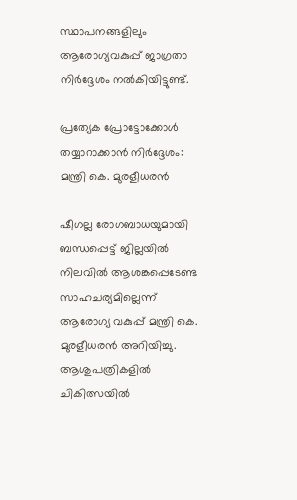സ്ഥാപനങ്ങളിലും ആരോഗ്യവകുപ്പ് ജാഗ്രതാ നിർദ്ദേശം നൽകിയിട്ടുണ്ട്.

പ്രത്യേക പ്രോട്ടോക്കോൾ തയ്യാറാക്കാൻ നിർദ്ദേശം: മന്ത്രി കെ. മുരളീധരൻ

ഷീഗല്ല രോഗബാധയുമായി ബന്ധപ്പെട്ട് ജില്ലയിൽ നിലവിൽ ആശങ്കപ്പെടേണ്ട സാഹചര്യമില്ലെന്ന് ആരോഗ്യ വകുപ്പ് മന്ത്രി കെ. മുരളീധരൻ അറിയിച്ചു. ആശുപത്രികളിൽ ചികിത്സയിൽ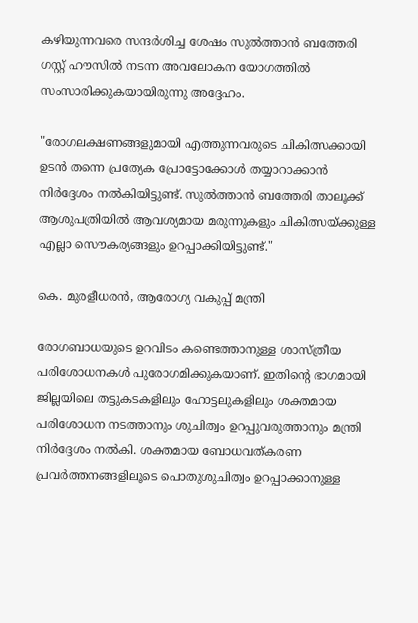കഴിയുന്നവരെ സന്ദർശിച്ച ശേഷം സുൽത്താൻ ബത്തേരി ഗസ്റ്റ് ഹൗസിൽ നടന്ന അവലോകന യോഗത്തിൽ സംസാരിക്കുകയായിരുന്നു അദ്ദേഹം.

"രോഗലക്ഷണങ്ങളുമായി എത്തുന്നവരുടെ ചികിത്സക്കായി ഉടൻ തന്നെ പ്രത്യേക പ്രോട്ടോക്കോൾ തയ്യാറാക്കാൻ നിർദ്ദേശം നൽകിയിട്ടുണ്ട്. സുൽത്താൻ ബത്തേരി താലൂക്ക് ആശുപത്രിയിൽ ആവശ്യമായ മരുന്നുകളും ചികിത്സയ്ക്കുള്ള എല്ലാ സൌകര്യങ്ങളും ഉറപ്പാക്കിയിട്ടുണ്ട്."

കെ. മുരളീധരൻ, ആരോഗ്യ വകുപ്പ് മന്ത്രി

രോഗബാധയുടെ ഉറവിടം കണ്ടെത്താനുള്ള ശാസ്ത്രീയ പരിശോധനകൾ പുരോഗമിക്കുകയാണ്. ഇതിന്റെ ഭാഗമായി ജില്ലയിലെ തട്ടുകടകളിലും ഹോട്ടലുകളിലും ശക്തമായ പരിശോധന നടത്താനും ശുചിത്വം ഉറപ്പുവരുത്താനും മന്ത്രി നിർദ്ദേശം നൽകി. ശക്തമായ ബോധവത്കരണ പ്രവർത്തനങ്ങളിലൂടെ പൊതുശുചിത്വം ഉറപ്പാക്കാനുള്ള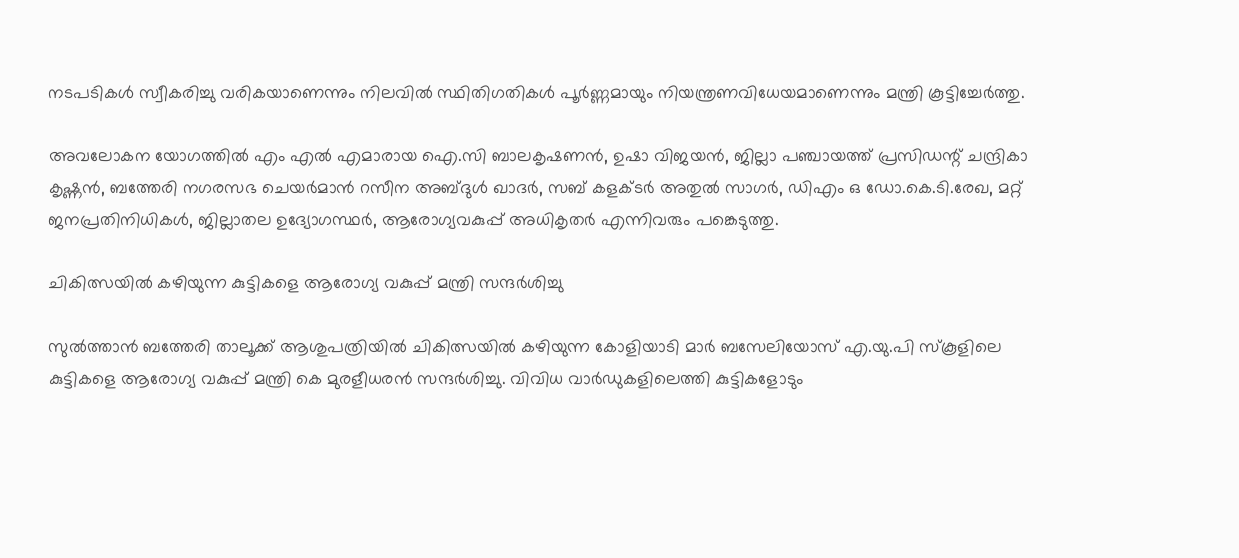നടപടികൾ സ്വീകരിച്ചു വരികയാണെന്നും നിലവിൽ സ്ഥിതിഗതികൾ പൂർണ്ണമായും നിയന്ത്രണവിധേയമാണെന്നും മന്ത്രി കൂട്ടിച്ചേർത്തു.

അവലോകന യോഗത്തിൽ എം എല്‍ എമാരായ ഐ.സി ബാലകൃഷണന്‍, ഉഷാ വിജയൻ, ജില്ലാ പഞ്ചായത്ത് പ്രസിഡന്റ് ചന്ദ്രികാ കൃഷ്ണന്‍, ബത്തേരി നഗരസഭ ചെയർമാൻ റസീന അബ്ദുൾ ഖാദർ, സബ് കളക്ടര്‍ അതുല്‍ സാഗര്‍, ഡിഎം ഒ ഡോ.കെ.ടി.രേഖ, മറ്റ് ജനപ്രതിനിധികൾ, ജില്ലാതല ഉദ്യോഗസ്ഥര്‍, ആരോഗ്യവകുപ്പ് അധികൃതർ എന്നിവരും പങ്കെടുത്തു.

ചികിത്സയില്‍ കഴിയുന്ന കുട്ടികളെ ആരോഗ്യ വകുപ്പ് മന്ത്രി സന്ദര്‍ശിച്ചു

സുൽത്താൻ ബത്തേരി താലൂക്ക് ആശുപത്രിയിൽ ചികിത്സയിൽ കഴിയുന്ന കോളിയാടി മാര്‍ ബസേലിയോസ് എ.യു.പി സ്‌കൂളിലെ കുട്ടികളെ ആരോഗ്യ വകുപ്പ് മന്ത്രി കെ മുരളീധരൻ സന്ദർശിച്ചു. വിവിധ വാർഡുകളിലെത്തി കുട്ടികളോടും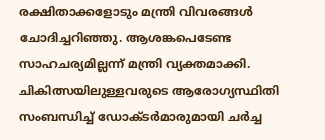രക്ഷിതാക്കളോടും മന്ത്രി വിവരങ്ങള്‍ ചോദിച്ചറിഞ്ഞു. ആശങ്കപെടേണ്ട സാഹചര്യമില്ലന്ന് മന്ത്രി വ്യക്തമാക്കി. ചികിത്സയിലുള്ളവരുടെ ആരോഗ്യസ്ഥിതി സംബന്ധിച്ച് ഡോക്ടർമാരുമായി ചർച്ച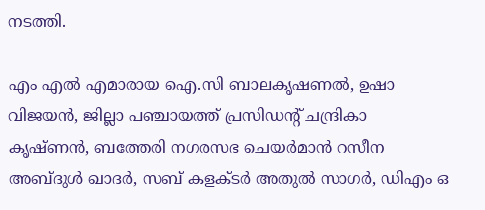നടത്തി.

എം എല്‍ എമാരായ ഐ.സി ബാലകൃഷണല്‍, ഉഷാ വിജയൻ, ജില്ലാ പഞ്ചായത്ത് പ്രസിഡന്റ് ചന്ദ്രികാ കൃഷ്ണന്‍, ബത്തേരി നഗരസഭ ചെയർമാൻ റസീന അബ്ദുൾ ഖാദർ, സബ് കളക്ടര്‍ അതുല്‍ സാഗര്‍, ഡിഎം ഒ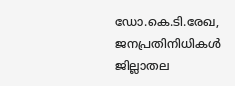ഡോ.കെ.ടി.രേഖ, ജനപ്രതിനിധികൾ ജില്ലാതല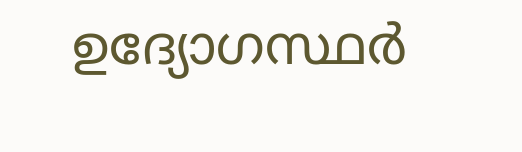ഉദ്യോഗസ്ഥര്‍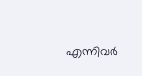എന്നിവര്‍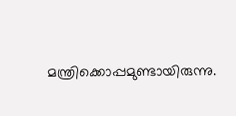മന്ത്രിക്കൊപ്പമുണ്ടായിരുന്നു.